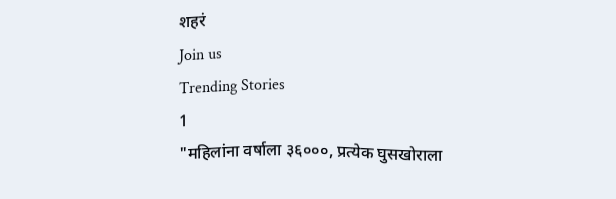शहरं
Join us
Trending Stories
1
"महिलांना वर्षाला ३६०००, प्रत्येक घुसखोराला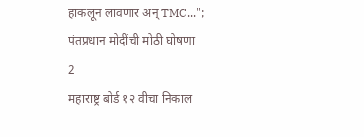हाकलून लावणार अन् TMC..."; पंतप्रधान मोदींची मोठी घोषणा
2
महाराष्ट्र बोर्ड १२ वीचा निकाल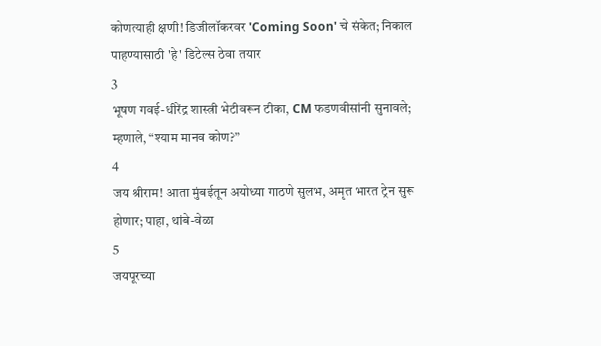कोणत्याही क्षणी! डिजीलॉकरवर 'Coming Soon' चे संकेत; निकाल पाहण्यासाठी 'हे' डिटेल्स ठेवा तयार
3
भूषण गवई-धीरेंद्र शास्त्री भेटीवरून टीका, CM फडणवीसांनी सुनावले; म्हणाले, “श्याम मानव कोण?”
4
जय श्रीराम! आता मुंबईतून अयोध्या गाठणे सुलभ, अमृत भारत ट्रेन सुरू होणार; पाहा, थांबे-वेळा
5
जयपूरच्या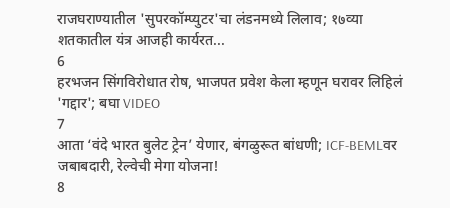राजघराण्यातील 'सुपरकॉम्प्युटर'चा लंडनमध्ये लिलाव; १७व्या शतकातील यंत्र आजही कार्यरत...
6
हरभजन सिंगविरोधात रोष, भाजपत प्रवेश केला म्हणून घरावर लिहिलं 'गद्दार'; बघा VIDEO
7
आता ‘वंदे भारत बुलेट ट्रेन’ येणार, बंगळुरूत बांधणी; ICF-BEMLवर जबाबदारी, रेल्वेची मेगा योजना!
8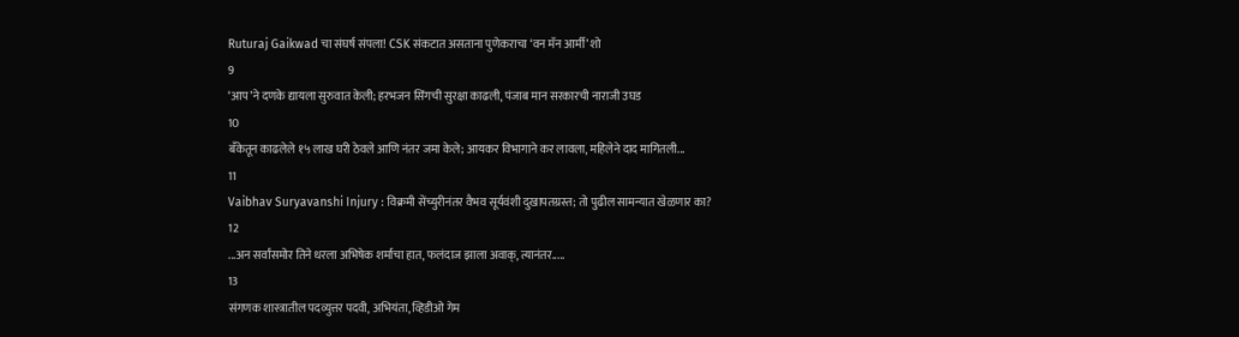Ruturaj Gaikwad चा संघर्ष संपला! CSK संकटात असताना पुणेकराचा ‘वन मॅन आर्मी’ शो
9
‘आप’ने दणके द्यायला सुरुवात केली; हरभजन सिंगची सुरक्षा काढली, पंजाब मान सरकारची नाराजी उघड
10
बँकेतून काढलेले १५ लाख घरी ठेवले आणि नंतर जमा केले; आयकर विभागाने कर लावला, महिलेने दाद मागितली...
11
Vaibhav Suryavanshi Injury : विक्रमी सेंच्युरीनंतर वैभव सूर्यवंशी दुखापतग्रस्त; तो पुढील सामन्यात खेळणार का?
12
...अन सर्वांसमोर तिने धरला अभिषेक शर्माचा हात, फलंदाज झाला अवाक्, त्यानंतर.....
13
संगणक शास्त्रातील पदव्युत्तर पदवी, अभियंता, व्हिडीओ गेम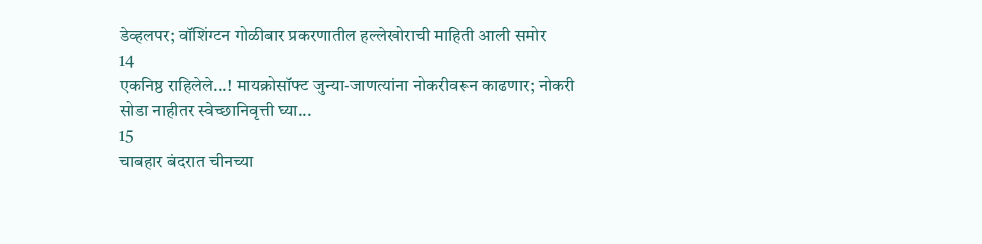डेव्हलपर; वॉशिंग्टन गोळीबार प्रकरणातील हल्लेखोराची माहिती आली समोर
14
एकनिष्ठ राहिलेले...! मायक्रोसॉफ्ट जुन्या-जाणत्यांना नोकरीवरून काढणार; नोकरी सोडा नाहीतर स्वेच्छानिवृत्ती घ्या...
15
चाबहार बंदरात चीनच्या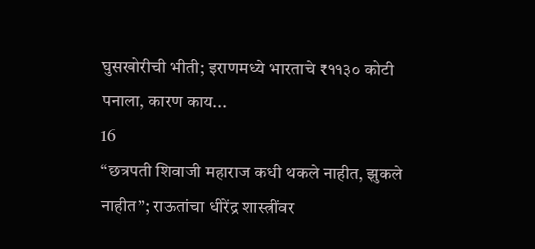घुसखोरीची भीती; इराणमध्ये भारताचे ₹११३० कोटी पनाला, कारण काय...
16
“छत्रपती शिवाजी महाराज कधी थकले नाहीत, झुकले नाहीत”; राऊतांचा धीरेंद्र शास्त्रींवर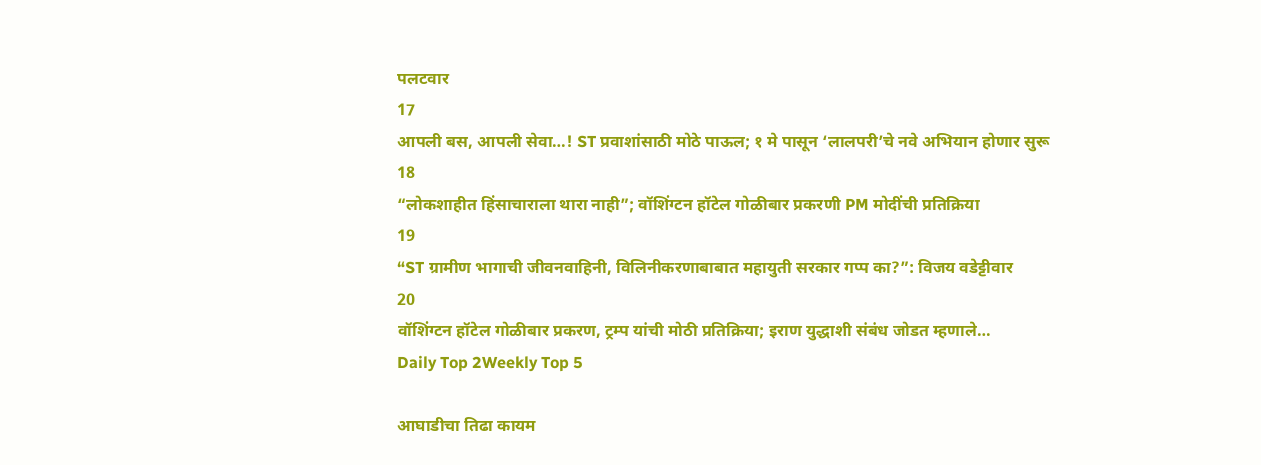पलटवार
17
आपली बस, आपली सेवा…! ST प्रवाशांसाठी मोठे पाऊल; १ मे पासून ‘लालपरी’चे नवे अभियान होणार सुरू
18
“लोकशाहीत हिंसाचाराला थारा नाही”; वॉशिंग्टन हॉटेल गोळीबार प्रकरणी PM मोदींची प्रतिक्रिया
19
“ST ग्रामीण भागाची जीवनवाहिनी, विलिनीकरणाबाबात महायुती सरकार गप्प का?”: विजय वडेट्टीवार
20
वॉशिंग्टन हॉटेल गोळीबार प्रकरण, ट्रम्प यांची मोठी प्रतिक्रिया; इराण युद्धाशी संबंध जोडत म्हणाले…
Daily Top 2Weekly Top 5

आघाडीचा तिढा कायम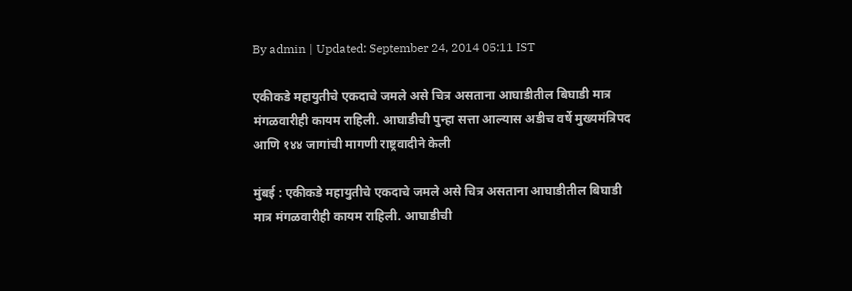By admin | Updated: September 24, 2014 05:11 IST

एकीकडे महायुतीचे एकदाचे जमले असे चित्र असताना आघाडीतील बिघाडी मात्र मंगळवारीही कायम राहिली. आघाडीची पुन्हा सत्ता आल्यास अडीच वर्षे मुख्यमंत्रिपद आणि १४४ जागांची मागणी राष्ट्रवादीने केली

मुंबई : एकीकडे महायुतीचे एकदाचे जमले असे चित्र असताना आघाडीतील बिघाडी मात्र मंगळवारीही कायम राहिली. आघाडीची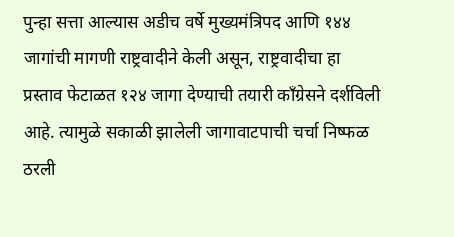पुन्हा सत्ता आल्यास अडीच वर्षे मुख्यमंत्रिपद आणि १४४ जागांची मागणी राष्ट्रवादीने केली असून, राष्ट्रवादीचा हा प्रस्ताव फेटाळत १२४ जागा देण्याची तयारी काँग्रेसने दर्शविली आहे. त्यामुळे सकाळी झालेली जागावाटपाची चर्चा निष्फळ ठरली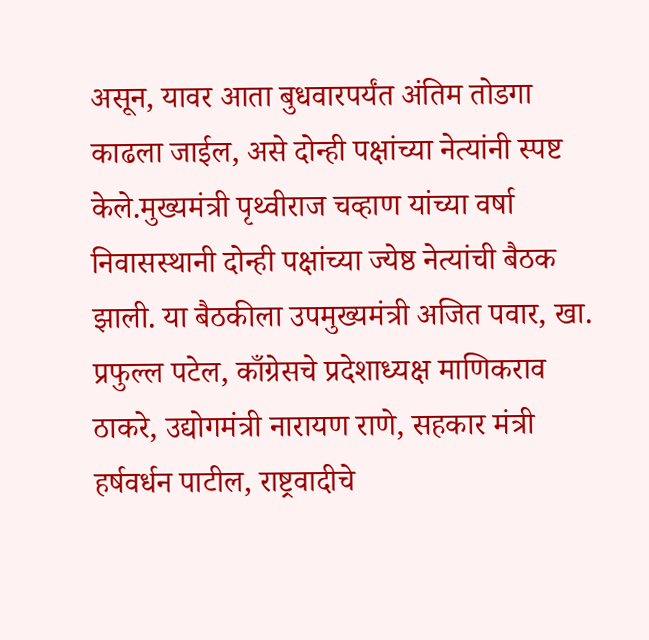असून, यावर आता बुधवारपर्यंत अंतिम तोडगा काढला जाईल, असे दोन्ही पक्षांच्या नेत्यांनी स्पष्ट केले.मुख्यमंत्री पृथ्वीराज चव्हाण यांच्या वर्षा निवासस्थानी दोन्ही पक्षांच्या ज्येष्ठ नेत्यांची बैठक झाली. या बैठकीला उपमुख्यमंत्री अजित पवार, खा. प्रफुल्ल पटेल, काँग्रेसचे प्रदेशाध्यक्ष माणिकराव ठाकरे, उद्योगमंत्री नारायण राणे, सहकार मंत्री हर्षवर्धन पाटील, राष्ट्रवादीचे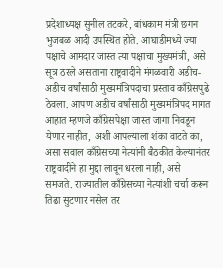प्रदेशाध्यक्ष सुनील तटकरे, बांधकाम मंत्री छगन भुजबळ आदी उपस्थित होते. आघाडीमध्ये ज्या पक्षाचे आमदार जास्त त्या पक्षाचा मुख्यमंत्री, असे सूत्र ठरले असताना राष्ट्रवादीने मंगळवारी अडीच-अडीच वर्षांसाठी मुख्यमंत्रिपदाचा प्रस्ताव काँग्रेसपुढे ठेवला. आपण अडीच वर्षांसाठी मुख्यमंत्रिपद मागत आहात म्हणजे काँग्रेसपेक्षा जास्त जागा निवडून येणार नाहीत, अशी आपल्याला शंका वाटते का, असा सवाल काँग्रेसच्या नेत्यांनी बैठकीत केल्यानंतर राष्ट्रवादीने हा मुद्दा लावून धरला नाही, असे समजते. राज्यातील काँग्रेसच्या नेत्यांशी चर्चा करून तिढा सुटणार नसेल तर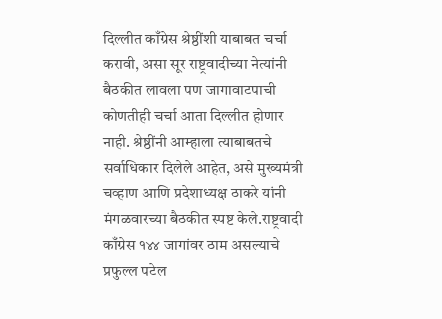दिल्लीत काँग्रेस श्रेष्ठींशी याबाबत चर्चा करावी, असा सूर राष्ट्रवादीच्या नेत्यांनी बैठकीत लावला पण जागावाटपाची कोणतीही चर्चा आता दिल्लीत होणार नाही. श्रेष्ठींनी आम्हाला त्याबाबतचे सर्वाधिकार दिलेले आहेत, असे मुख्यमंत्री चव्हाण आणि प्रदेशाध्यक्ष ठाकरे यांनी मंगळवारच्या बैठकीत स्पष्ट केले.राष्ट्रवादी काँग्रेस १४४ जागांवर ठाम असल्याचे प्रफुल्ल पटेल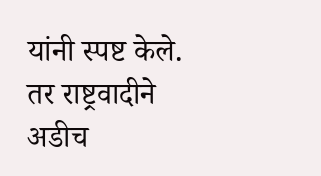यांनी स्पष्ट केले. तर राष्ट्रवादीने अडीच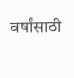वर्षांसाठी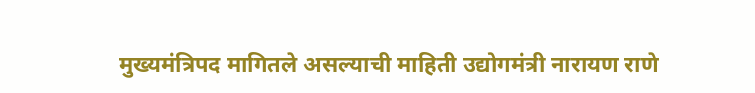मुख्यमंत्रिपद मागितले असल्याची माहिती उद्योगमंत्री नारायण राणे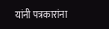यांनी पत्रकारांना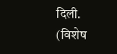दिली. (विशेष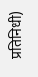प्रतिनिधी)